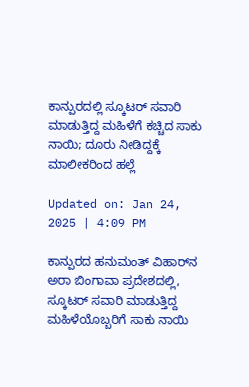ಕಾನ್ಪುರದಲ್ಲಿ ಸ್ಕೂಟರ್ ಸವಾರಿ ಮಾಡುತ್ತಿದ್ದ ಮಹಿಳೆಗೆ ಕಚ್ಚಿದ ಸಾಕು ನಾಯಿ; ದೂರು ನೀಡಿದ್ದಕ್ಕೆ ಮಾಲೀಕರಿಂದ ಹಲ್ಲೆ

Updated on: Jan 24, 2025 | 4:09 PM

ಕಾನ್ಪುರದ ಹನುಮಂತ್ ವಿಹಾರ್‌ನ ಅರಾ ಬಿಂಗಾವಾ ಪ್ರದೇಶದಲ್ಲಿ, ಸ್ಕೂಟರ್ ಸವಾರಿ ಮಾಡುತ್ತಿದ್ದ ಮಹಿಳೆಯೊಬ್ಬರಿಗೆ ಸಾಕು ನಾಯಿ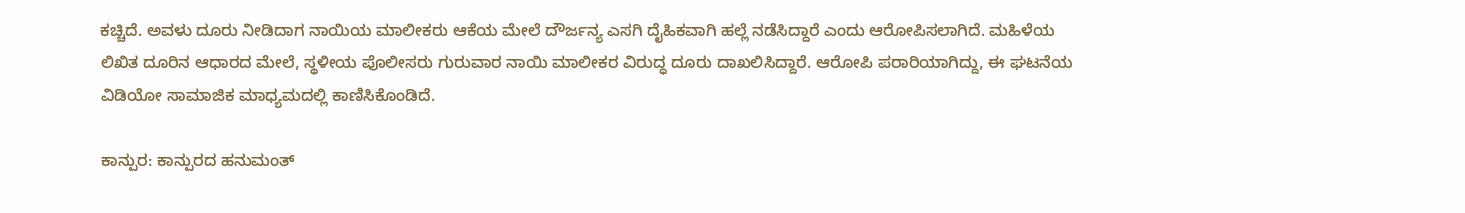ಕಚ್ಚಿದೆ. ಅವಳು ದೂರು ನೀಡಿದಾಗ ನಾಯಿಯ ಮಾಲೀಕರು ಆಕೆಯ ಮೇಲೆ ದೌರ್ಜನ್ಯ ಎಸಗಿ ದೈಹಿಕವಾಗಿ ಹಲ್ಲೆ ನಡೆಸಿದ್ದಾರೆ ಎಂದು ಆರೋಪಿಸಲಾಗಿದೆ. ಮಹಿಳೆಯ ಲಿಖಿತ ದೂರಿನ ಆಧಾರದ ಮೇಲೆ, ಸ್ಥಳೀಯ ಪೊಲೀಸರು ಗುರುವಾರ ನಾಯಿ ಮಾಲೀಕರ ವಿರುದ್ಧ ದೂರು ದಾಖಲಿಸಿದ್ದಾರೆ. ಆರೋಪಿ ಪರಾರಿಯಾಗಿದ್ದು, ಈ ಘಟನೆಯ ವಿಡಿಯೋ ಸಾಮಾಜಿಕ ಮಾಧ್ಯಮದಲ್ಲಿ ಕಾಣಿಸಿಕೊಂಡಿದೆ.

ಕಾನ್ಪುರ: ಕಾನ್ಪುರದ ಹನುಮಂತ್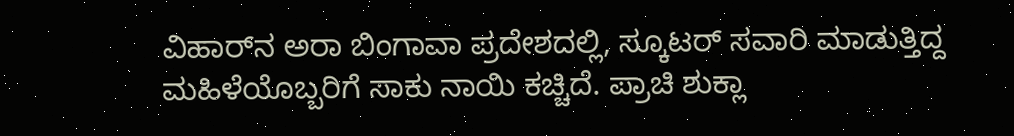ವಿಹಾರ್‌ನ ಅರಾ ಬಿಂಗಾವಾ ಪ್ರದೇಶದಲ್ಲಿ, ಸ್ಕೂಟರ್ ಸವಾರಿ ಮಾಡುತ್ತಿದ್ದ ಮಹಿಳೆಯೊಬ್ಬರಿಗೆ ಸಾಕು ನಾಯಿ ಕಚ್ಚಿದೆ. ಪ್ರಾಚಿ ಶುಕ್ಲಾ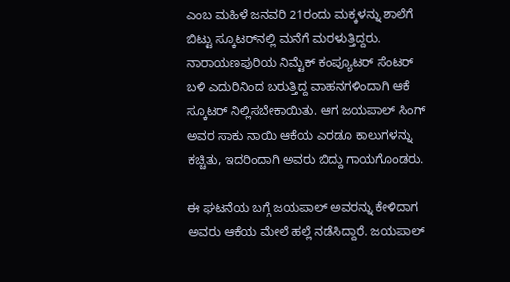ಎಂಬ ಮಹಿಳೆ ಜನವರಿ 21ರಂದು ಮಕ್ಕಳನ್ನು ಶಾಲೆಗೆ ಬಿಟ್ಟು ಸ್ಕೂಟರ್‌ನಲ್ಲಿ ಮನೆಗೆ ಮರಳುತ್ತಿದ್ದರು. ನಾರಾಯಣಪುರಿಯ ನಿಮ್ಟೆಕ್ ಕಂಪ್ಯೂಟರ್ ಸೆಂಟರ್ ಬಳಿ ಎದುರಿನಿಂದ ಬರುತ್ತಿದ್ದ ವಾಹನಗಳಿಂದಾಗಿ ಆಕೆ ಸ್ಕೂಟರ್ ನಿಲ್ಲಿಸಬೇಕಾಯಿತು. ಆಗ ಜಯಪಾಲ್ ಸಿಂಗ್ ಅವರ ಸಾಕು ನಾಯಿ ಆಕೆಯ ಎರಡೂ ಕಾಲುಗಳನ್ನು ಕಚ್ಚಿತು, ಇದರಿಂದಾಗಿ ಅವರು ಬಿದ್ದು ಗಾಯಗೊಂಡರು.

ಈ ಘಟನೆಯ ಬಗ್ಗೆ ಜಯಪಾಲ್ ಅವರನ್ನು ಕೇಳಿದಾಗ ಅವರು ಆಕೆಯ ಮೇಲೆ ಹಲ್ಲೆ ನಡೆಸಿದ್ದಾರೆ. ಜಯಪಾಲ್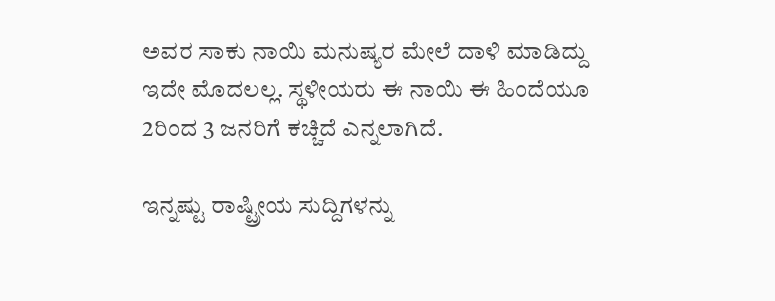ಅವರ ಸಾಕು ನಾಯಿ ಮನುಷ್ಯರ ಮೇಲೆ ದಾಳಿ ಮಾಡಿದ್ದು ಇದೇ ಮೊದಲಲ್ಲ. ಸ್ಥಳೀಯರು ಈ ನಾಯಿ ಈ ಹಿಂದೆಯೂ 2ರಿಂದ 3 ಜನರಿಗೆ ಕಚ್ಚಿದೆ ಎನ್ನಲಾಗಿದೆ.

ಇನ್ನಷ್ಟು ರಾಷ್ಟ್ರೀಯ ಸುದ್ದಿಗಳನ್ನು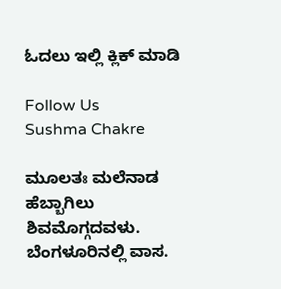ಓದಲು ಇಲ್ಲಿ ಕ್ಲಿಕ್ ಮಾಡಿ

Follow Us
Sushma Chakre

ಮೂಲತಃ ಮಲೆನಾಡ ಹೆಬ್ಬಾಗಿಲು ಶಿವಮೊಗ್ಗದವಳು. ಬೆಂಗಳೂರಿನಲ್ಲಿ ವಾಸ.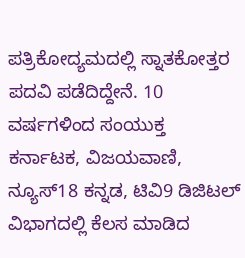ಪತ್ರಿಕೋದ್ಯಮದಲ್ಲಿ ಸ್ನಾತಕೋತ್ತರ ಪದವಿ ಪಡೆದಿದ್ದೇನೆ. 10 ವರ್ಷಗಳಿಂದ ಸಂಯುಕ್ತ ಕರ್ನಾಟಕ, ವಿಜಯವಾಣಿ, ನ್ಯೂಸ್18 ಕನ್ನಡ, ಟಿವಿ9 ಡಿಜಿಟಲ್ ವಿಭಾಗದಲ್ಲಿ ಕೆಲಸ ಮಾಡಿದ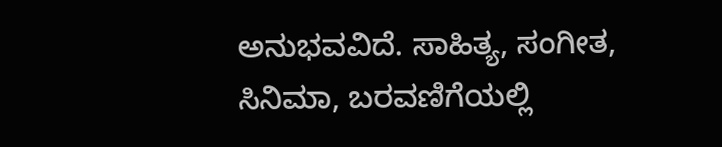ಅನುಭವವಿದೆ. ಸಾಹಿತ್ಯ, ಸಂಗೀತ, ಸಿನಿಮಾ, ಬರವಣಿಗೆಯಲ್ಲಿ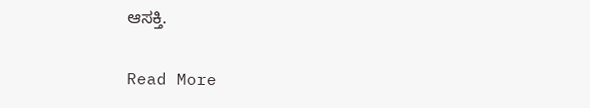ಆಸಕ್ತಿ.

Read More